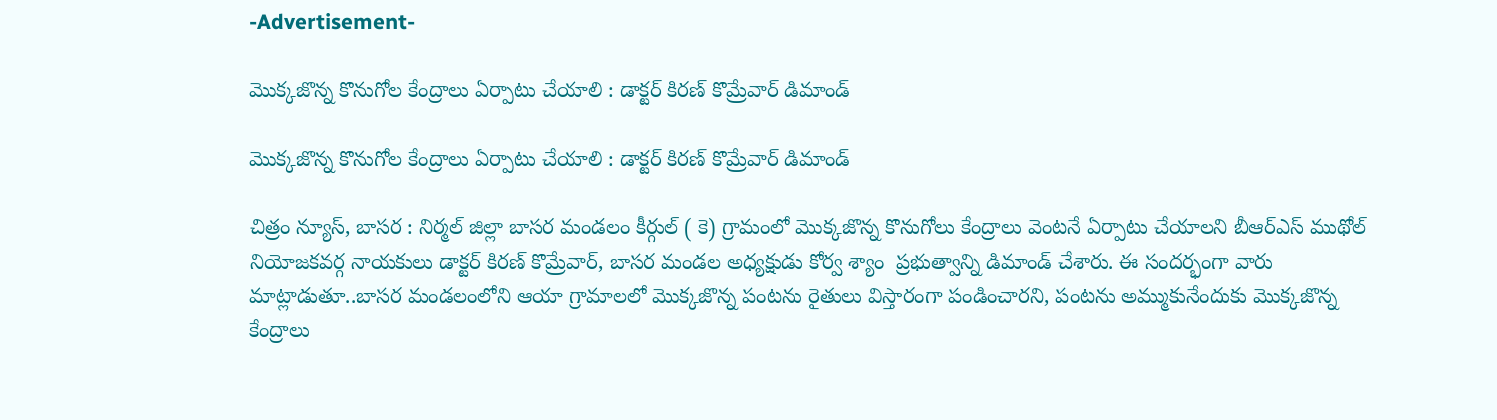-Advertisement-

మొక్కజొన్న కొనుగోల కేంద్రాలు ఏర్పాటు చేయాలి : డాక్టర్ కిరణ్ కొమ్రేవార్ డిమాండ్

మొక్కజొన్న కొనుగోల కేంద్రాలు ఏర్పాటు చేయాలి : డాక్టర్ కిరణ్ కొమ్రేవార్ డిమాండ్

చిత్రం న్యూస్, బాసర : నిర్మల్ జిల్లా బాసర మండలం కీర్గుల్ ( కె) గ్రామంలో మొక్కజొన్న కొనుగోలు కేంద్రాలు వెంటనే ఏర్పాటు చేయాలని బీఆర్ఎస్ ముథోల్ నియోజకవర్గ నాయకులు డాక్టర్ కిరణ్ కొమ్రేవార్, బాసర మండల అధ్యక్షుడు కోర్వ శ్యాం  ప్రభుత్వాన్ని డిమాండ్ చేశారు. ఈ సందర్భంగా వారు మాట్లాడుతూ..బాసర మండలంలోని ఆయా గ్రామాలలో మొక్కజొన్న పంటను రైతులు విస్తారంగా పండించారని, పంటను అమ్ముకునేందుకు మొక్కజొన్న కేంద్రాలు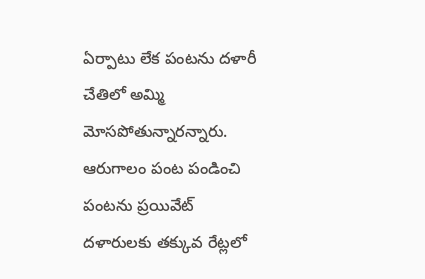ఏర్పాటు లేక పంటను దళారీ చేతిలో అమ్మి మోసపోతున్నారన్నారు. ఆరుగాలం పంట పండించి పంటను ప్రయివేట్  దళారులకు తక్కువ రేట్లలో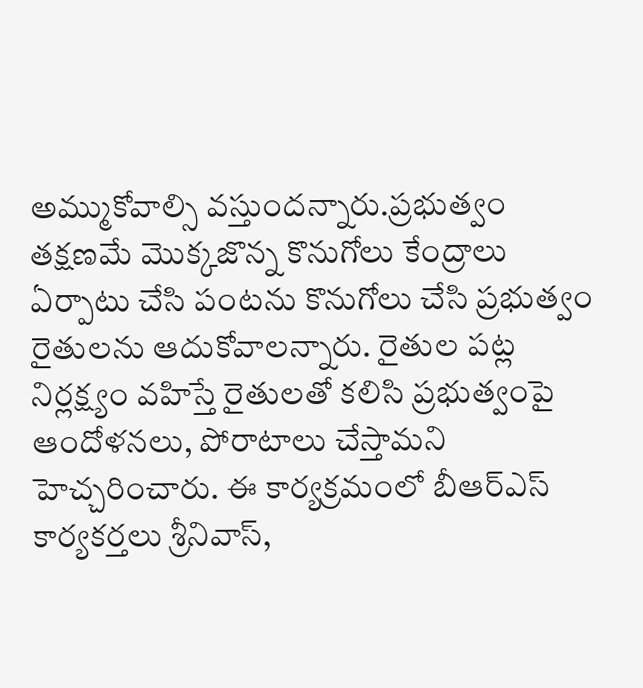అమ్ముకోవాల్సి వస్తుందన్నారు.ప్రభుత్వం తక్షణమే మొక్కజొన్న కొనుగోలు కేంద్రాలు ఏర్పాటు చేసి పంటను కొనుగోలు చేసి ప్రభుత్వం రైతులను ఆదుకోవాలన్నారు. రైతుల పట్ల నిర్లక్ష్యం వహిస్తే రైతులతో కలిసి ప్రభుత్వంపై ఆందోళనలు, పోరాటాలు చేస్తామని హెచ్చరించారు. ఈ కార్యక్రమంలో బీఆర్ఎస్ కార్యకర్తలు శ్రీనివాస్,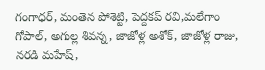గంగాధర్, మంతెన పోశెట్టి, పెద్దకప్ రవి,మలేగాం గోపాల్, అగుల్ల శివన్న, జాజోళ్ల అశోక్, జాజోళ్ల రాజు, నరడి మహేష్,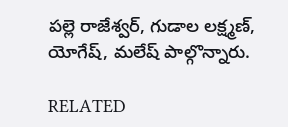పల్లె రాజేశ్వర్, గుడాల లక్ష్మణ్, యోగేష్, మలేష్ పాల్గొన్నారు.

RELATED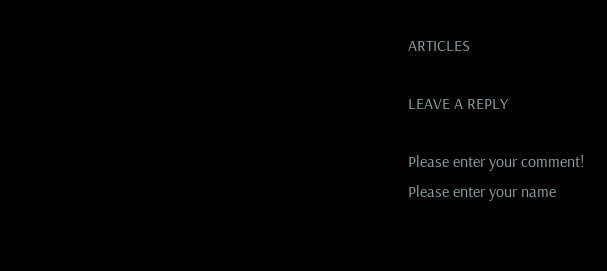ARTICLES

LEAVE A REPLY

Please enter your comment!
Please enter your name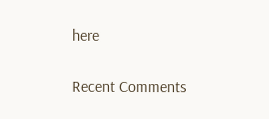here

Recent Comments